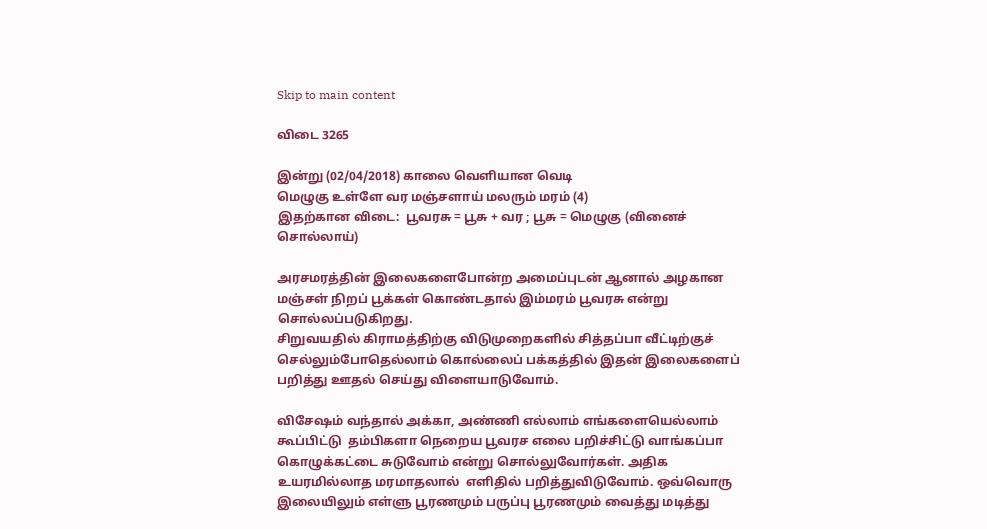Skip to main content

விடை 3265

இன்று (02/04/2018) காலை வெளியான வெடி
மெழுகு உள்ளே வர மஞ்சளாய் மலரும் மரம் (4)
இதற்கான விடை:  பூவரசு = பூசு + வர ; பூசு = மெழுகு (வினைச் சொல்லாய்)

அரசமரத்தின் இலைகளைபோன்ற அமைப்புடன் ஆனால் அழகான மஞ்சள் நிறப் பூக்கள் கொண்டதால் இம்மரம் பூவரசு என்று சொல்லப்படுகிறது.
சிறுவயதில் கிராமத்திற்கு விடுமுறைகளில் சித்தப்பா வீட்டிற்குச் செல்லும்போதெல்லாம் கொல்லைப் பக்கத்தில் இதன் இலைகளைப் பறித்து ஊதல் செய்து விளையாடுவோம்.

விசேஷம் வந்தால் அக்கா, அண்ணி எல்லாம் எங்களையெல்லாம் கூப்பிட்டு  தம்பிகளா நெறைய பூவரச எலை பறிச்சிட்டு வாங்கப்பா கொழுக்கட்டை சுடுவோம் என்று சொல்லுவோர்கள். அதிக உயரமில்லாத மரமாதலால்  எளிதில் பறித்துவிடுவோம். ஒவ்வொரு இலையிலும் எள்ளு பூரணமும் பருப்பு பூரணமும் வைத்து மடித்து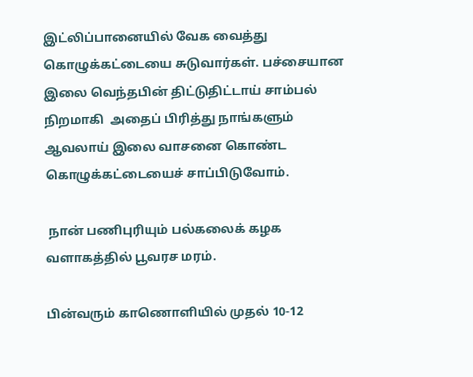இட்லிப்பானையில் வேக வைத்து கொழுக்கட்டையை சுடுவார்கள். பச்சையான இலை வெந்தபின் திட்டுதிட்டாய் சாம்பல் நிறமாகி  அதைப் பிரித்து நாங்களும் ஆவலாய் இலை வாசனை கொண்ட கொழுக்கட்டையைச் சாப்பிடுவோம்.

 நான் பணிபுரியும் பல்கலைக் கழக வளாகத்தில் பூவரச மரம்.

பின்வரும் காணொளியில் முதல் 10-12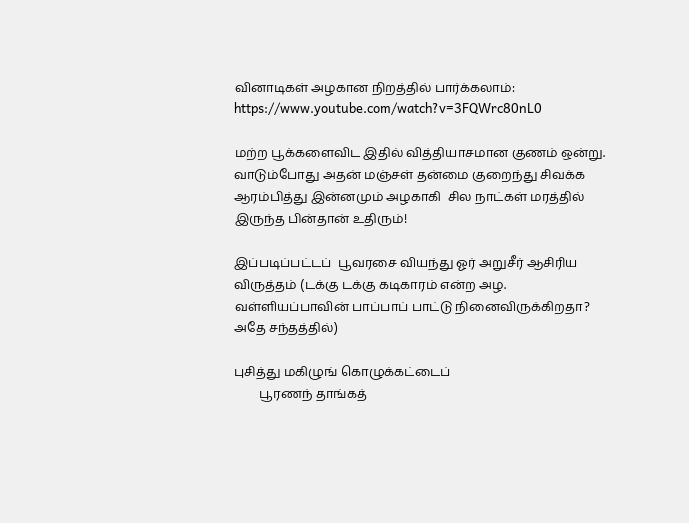வினாடிகள் அழகான நிறத்தில் பார்க்கலாம்:  https://www.youtube.com/watch?v=3FQWrc80nL0

மற்ற பூக்களைவிட இதில் வித்தியாசமான குணம் ஒன்று. வாடும்போது அதன் மஞ்சள் தன்மை குறைந்து சிவக்க ஆரம்பித்து இன்னமும் அழகாகி  சில நாட்கள் மரத்தில் இருந்த பின்தான் உதிரும்!

இப்படிப்பட்டப்  பூவரசை வியந்து ஓர் அறுசீர் ஆசிரிய விருத்தம் (டக்கு டக்கு கடிகாரம் என்ற அழ. வள்ளியப்பாவின் பாப்பாப் பாட்டு நினைவிருக்கிறதா? அதே சந்தத்தில்)

புசித்து மகிழுங் கொழுக்கட்டைப்
        பூரணந் தாங்கத்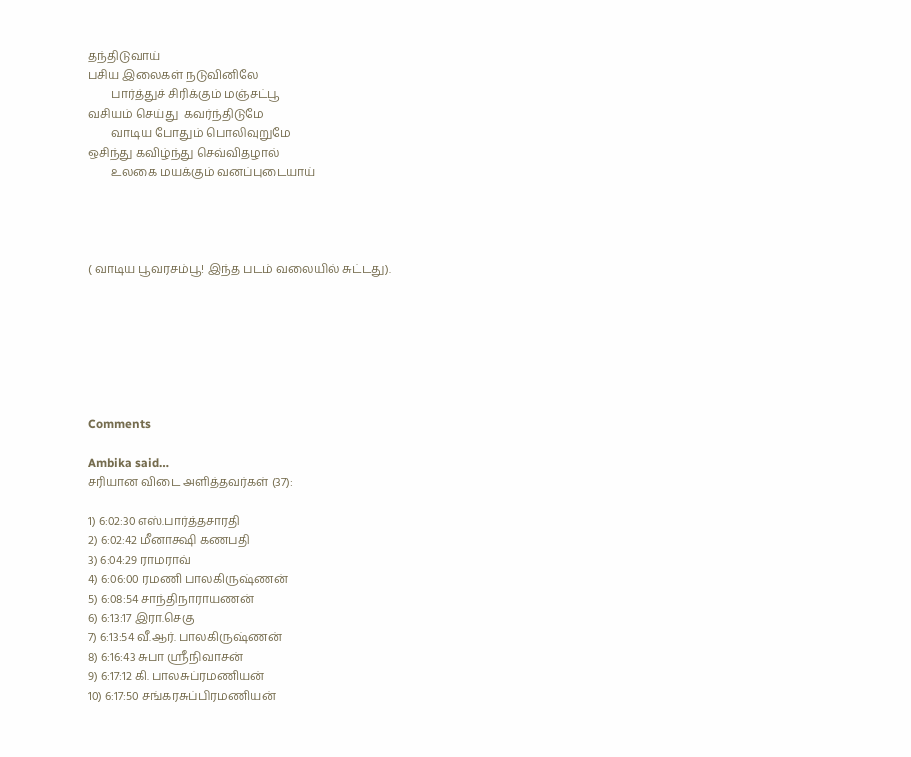தந்திடுவாய்
பசிய இலைகள் நடுவினிலே
        பார்த்துச் சிரிக்கும் மஞ்சட்பூ
வசியம் செய்து  கவர்ந்திடுமே
        வாடிய போதும் பொலிவுறுமே
ஒசிந்து கவிழ்ந்து செவ்விதழால்
        உலகை மயக்கும் வனப்புடையாய்




( வாடிய பூவரசம்பூ! இந்த படம் வலையில் சுட்டது).







Comments

Ambika said…
சரியான‌ விடை அளித்தவர்கள் (37):

1) 6:02:30 எஸ்.பார்த்தசாரதி
2) 6:02:42 மீனாக்ஷி கணபதி
3) 6:04:29 ராமராவ்
4) 6:06:00 ரமணி பாலகிருஷ்ணன்
5) 6:08:54 சாந்திநாராயணன்
6) 6:13:17 இரா.செகு
7) 6:13:54 வீ.ஆர். பாலகிருஷ்ணன்
8) 6:16:43 சுபா ஸ்ரீநிவாசன்
9) 6:17:12 கி. பாலசுப்ரமணியன்
10) 6:17:50 சங்கரசுப்பிரமணியன்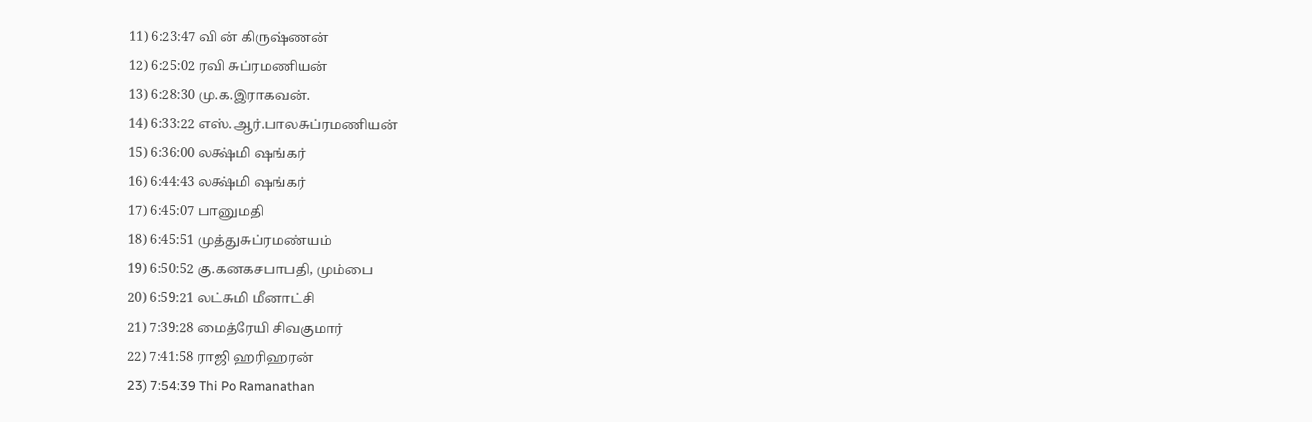11) 6:23:47 வி ன் கிருஷ்ணன்
12) 6:25:02 ரவி சுப்ரமணியன்
13) 6:28:30 மு.க.இராகவன்.
14) 6:33:22 எஸ்.ஆர்.பாலசுப்ரமணியன்
15) 6:36:00 லக்ஷ்மி ஷங்கர்
16) 6:44:43 லக்ஷ்மி ஷங்கர்
17) 6:45:07 பானுமதி
18) 6:45:51 முத்துசுப்ரமண்யம்
19) 6:50:52 கு.கனகசபாபதி, மும்பை
20) 6:59:21 லட்சுமி மீனாட்சி
21) 7:39:28 மைத்ரேயி சிவகுமார்
22) 7:41:58 ராஜி ஹரிஹரன்
23) 7:54:39 Thi Po Ramanathan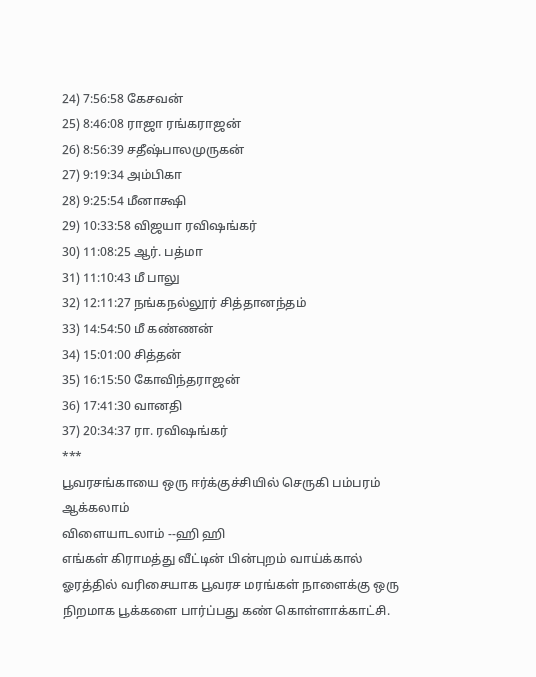24) 7:56:58 கேசவன்
25) 8:46:08 ராஜா ரங்கராஜன்
26) 8:56:39 சதீஷ்பாலமுருகன்
27) 9:19:34 அம்பிகா
28) 9:25:54 மீனாக்ஷி
29) 10:33:58 விஜயா ரவிஷங்கர்
30) 11:08:25 ஆர். பத்மா
31) 11:10:43 மீ பாலு
32) 12:11:27 நங்கநல்லூர் சித்தானந்தம்
33) 14:54:50 மீ கண்ணன்
34) 15:01:00 சித்தன்
35) 16:15:50 கோவிந்தராஜன்
36) 17:41:30 வானதி
37) 20:34:37 ரா. ரவிஷங்கர்
***
பூவரசங்காயை ஒரு ஈர்க்குச்சியில் செருகி பம்பரம் ஆக்கலாம்
விளையாடலாம் --ஹி ஹி
எங்கள் கிராமத்து வீட்டின் பின்புறம் வாய்க்கால் ஓரத்தில் வரிசையாக பூவரச மரங்கள் நாளைக்கு ஒரு நிறமாக பூக்களை பார்ப்பது கண் கொள்ளாக்காட்சி.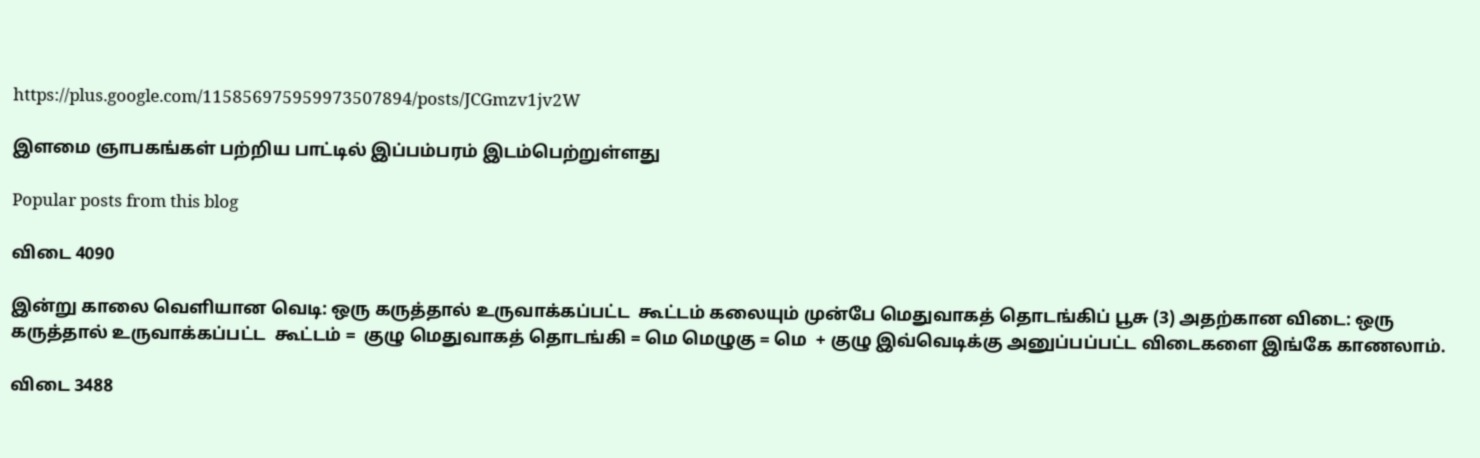https://plus.google.com/115856975959973507894/posts/JCGmzv1jv2W

இளமை ஞாபகங்கள் பற்றிய பாட்டில் இப்பம்பரம் இடம்பெற்றுள்ளது

Popular posts from this blog

விடை 4090

இன்று காலை வெளியான வெடி: ஒரு கருத்தால் உருவாக்கப்பட்ட  கூட்டம் கலையும் முன்பே மெதுவாகத் தொடங்கிப் பூசு (3) அதற்கான விடை: ஒரு கருத்தால் உருவாக்கப்பட்ட  கூட்டம் =  குழு மெதுவாகத் தொடங்கி = மெ மெழுகு = மெ  + குழு இவ்வெடிக்கு அனுப்பப்பட்ட விடைகளை இங்கே காணலாம்.

விடை 3488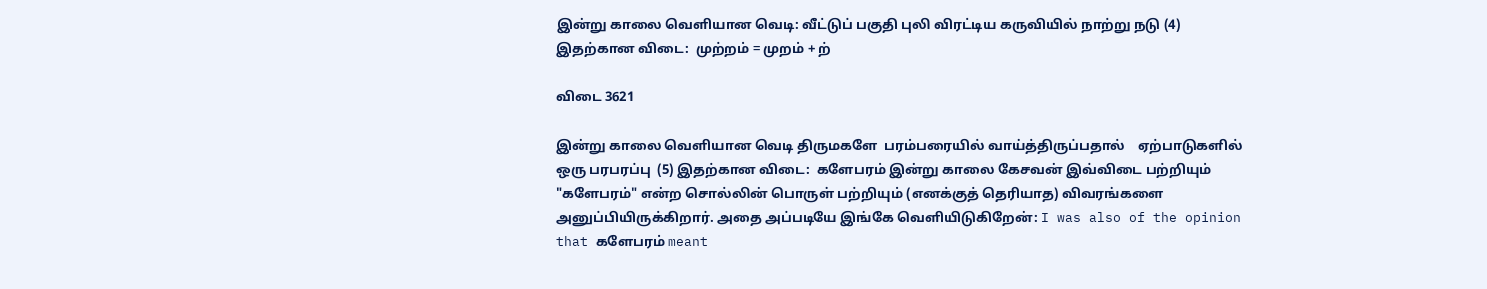இன்று காலை வெளியான வெடி: வீட்டுப் பகுதி புலி விரட்டிய கருவியில் நாற்று நடு (4) இதற்கான விடை:  முற்றம் = முறம் + ற்

விடை 3621

இன்று காலை வெளியான வெடி திருமகளே  பரம்பரையில் வாய்த்திருப்பதால்    ஏற்பாடுகளில்  ஒரு பரபரப்பு  (5) இதற்கான விடை:  களேபரம் இன்று காலை கேசவன் இவ்விடை பற்றியும் "களேபரம்" என்ற சொல்லின் பொருள் பற்றியும் (எனக்குத் தெரியாத) விவரங்களை அனுப்பியிருக்கிறார். அதை அப்படியே இங்கே வெளியிடுகிறேன்: I was also of the opinion that களேபரம் meant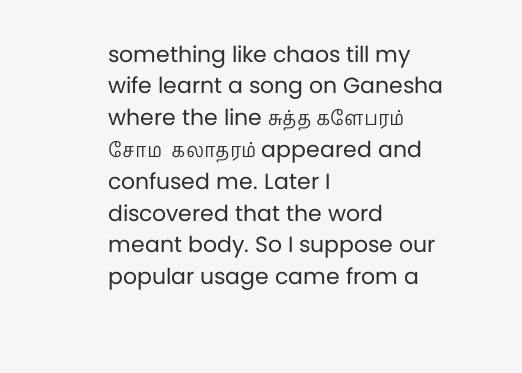something like chaos till my wife learnt a song on Ganesha where the line சுத்த களேபரம் சோம  கலாதரம் appeared and confused me. Later I discovered that the word meant body. So I suppose our popular usage came from a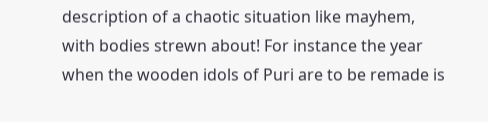description of a chaotic situation like mayhem, with bodies strewn about! For instance the year when the wooden idols of Puri are to be remade is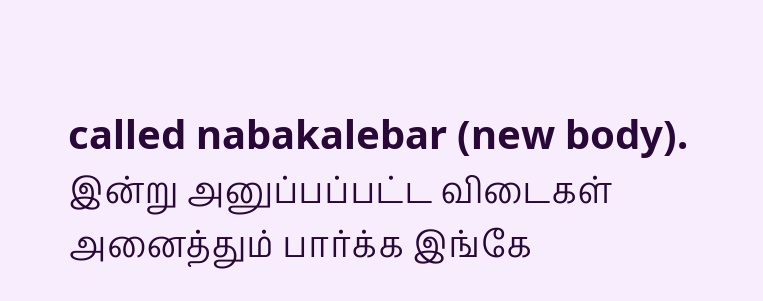called nabakalebar (new body). இன்று அனுப்பப்பட்ட விடைகள் அனைத்தும் பார்க்க இங்கே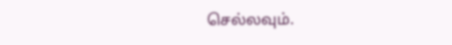செல்லவும்.